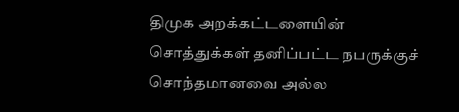திமுக அறக்கட்டளையின் சொத்துக்கள் தனிப்பட்ட நபருக்குச் சொந்தமானவை அல்ல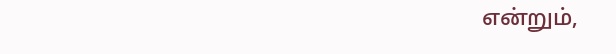என்றும்,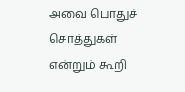அவை பொதுச் சொத்துகள் என்றும் கூறி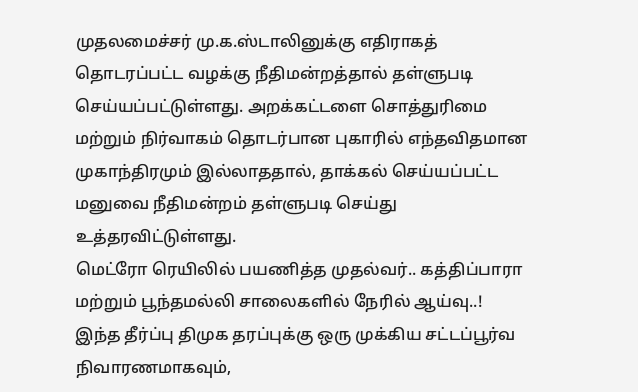முதலமைச்சர் மு.க.ஸ்டாலினுக்கு எதிராகத் தொடரப்பட்ட வழக்கு நீதிமன்றத்தால் தள்ளுபடி செய்யப்பட்டுள்ளது. அறக்கட்டளை சொத்துரிமை மற்றும் நிர்வாகம் தொடர்பான புகாரில் எந்தவிதமான முகாந்திரமும் இல்லாததால், தாக்கல் செய்யப்பட்ட மனுவை நீதிமன்றம் தள்ளுபடி செய்து உத்தரவிட்டுள்ளது.
மெட்ரோ ரெயிலில் பயணித்த முதல்வர்.. கத்திப்பாரா மற்றும் பூந்தமல்லி சாலைகளில் நேரில் ஆய்வு..!
இந்த தீர்ப்பு திமுக தரப்புக்கு ஒரு முக்கிய சட்டப்பூர்வ நிவாரணமாகவும்,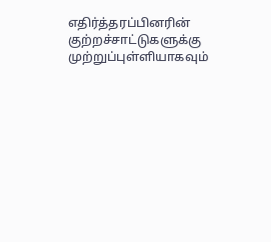எதிர்த்தரப்பினரின் குற்றச்சாட்டுகளுக்கு முற்றுப்புள்ளியாகவும்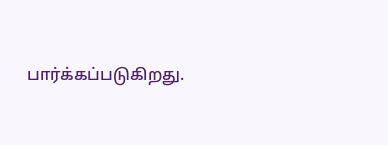பார்க்கப்படுகிறது.